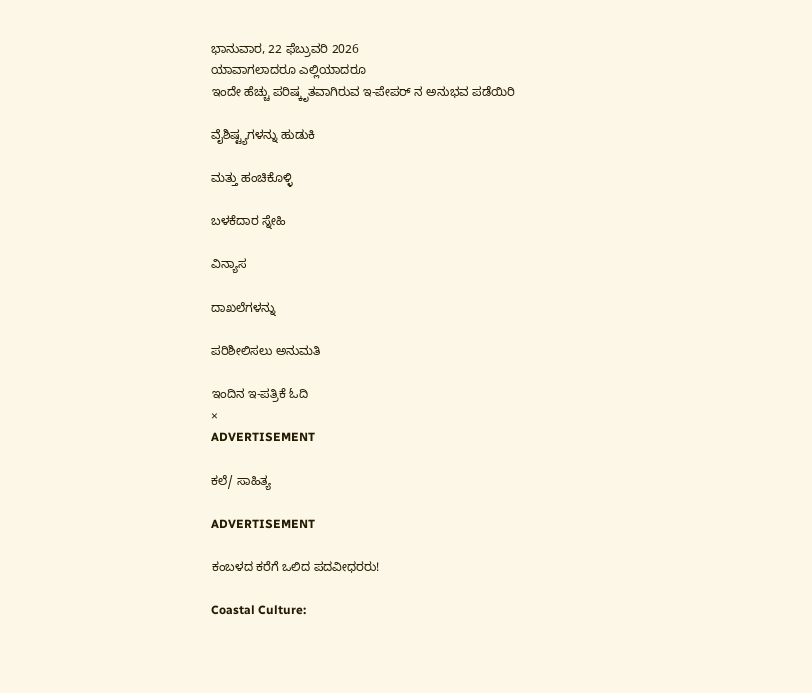ಭಾನುವಾರ, 22 ಫೆಬ್ರುವರಿ 2026
ಯಾವಾಗಲಾದರೂ ಎಲ್ಲಿಯಾದರೂ
ಇಂದೇ ಹೆಚ್ಚು ಪರಿಷ್ಕೃತವಾಗಿರುವ ಇ-ಪೇಪರ್ ನ ಅನುಭವ ಪಡೆಯಿರಿ

ವೈಶಿಷ್ಟ್ಯಗಳನ್ನು ಹುಡುಕಿ

ಮತ್ತು ಹಂಚಿಕೊಳ್ಳಿ

ಬಳಕೆದಾರ ಸ್ನೇಹಿ

ವಿನ್ಯಾಸ

ದಾಖಲೆಗಳನ್ನು

ಪರಿಶೀಲಿಸಲು ಅನುಮತಿ

ಇಂದಿನ ಇ-ಪತ್ರಿಕೆ ಓದಿ
×
ADVERTISEMENT

ಕಲೆ/ ಸಾಹಿತ್ಯ

ADVERTISEMENT

ಕಂಬಳದ ಕರೆಗೆ ಒಲಿದ ಪದವೀಧರರು!

Coastal Culture: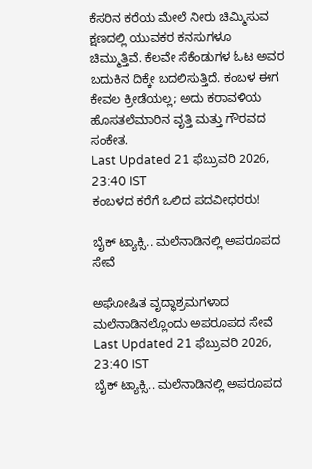ಕೆಸರಿನ ಕರೆಯ ಮೇಲೆ ನೀರು ಚಿಮ್ಮಿಸುವ ಕ್ಷಣದಲ್ಲಿ ಯುವಕರ ಕನಸುಗಳೂ ಚಿಮ್ಮುತ್ತಿವೆ. ಕೆಲವೇ ಸೆಕೆಂಡುಗಳ ಓಟ ಅವರ ಬದುಕಿನ ದಿಕ್ಕೇ ಬದಲಿಸುತ್ತಿದೆ. ಕಂಬಳ ಈಗ ಕೇವಲ ಕ್ರೀಡೆಯಲ್ಲ; ಅದು ಕರಾವಳಿಯ ಹೊಸತಲೆಮಾರಿನ ವೃತ್ತಿ ಮತ್ತು ಗೌರವದ ಸಂಕೇತ.
Last Updated 21 ಫೆಬ್ರುವರಿ 2026, 23:40 IST
ಕಂಬಳದ ಕರೆಗೆ ಒಲಿದ ಪದವೀಧರರು!

ಬೈಕ್ ಟ್ಯಾಕ್ಸಿ.. ಮಲೆನಾಡಿನಲ್ಲಿ ಅಪರೂಪದ ಸೇವೆ

ಅಘೋಷಿತ ವೃದ್ಧಾಶ್ರಮಗಳಾದ ಮಲೆನಾಡಿನಲ್ಲೊಂದು ಅಪರೂಪದ ಸೇವೆ
Last Updated 21 ಫೆಬ್ರುವರಿ 2026, 23:40 IST
ಬೈಕ್ ಟ್ಯಾಕ್ಸಿ.. ಮಲೆನಾಡಿನಲ್ಲಿ ಅಪರೂಪದ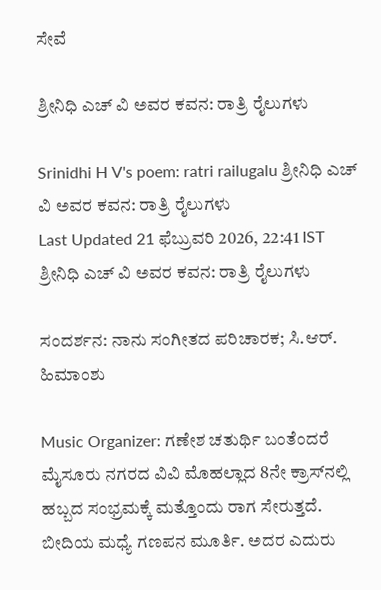ಸೇವೆ

ಶ್ರೀನಿಧಿ ಎಚ್ ವಿ ಅವರ ಕವನ: ರಾತ್ರಿ ರೈಲುಗಳು

Srinidhi H V's poem: ratri railugalu ಶ್ರೀನಿಧಿ ಎಚ್ ವಿ ಅವರ ಕವನ: ರಾತ್ರಿ ರೈಲುಗಳು
Last Updated 21 ಫೆಬ್ರುವರಿ 2026, 22:41 IST
ಶ್ರೀನಿಧಿ ಎಚ್ ವಿ ಅವರ ಕವನ: ರಾತ್ರಿ ರೈಲುಗಳು

ಸಂದರ್ಶನ: ನಾನು ಸಂಗೀತದ ಪರಿಚಾರಕ; ಸಿ.ಆರ್. ಹಿಮಾಂಶು

Music Organizer: ಗಣೇಶ ಚತುರ್ಥಿ ಬಂತೆಂದರೆ ಮೈಸೂರು ನಗರದ ವಿವಿ ಮೊಹಲ್ಲಾದ 8ನೇ ಕ್ರಾಸ್‌ನಲ್ಲಿ ಹಬ್ಬದ ಸಂಭ್ರಮಕ್ಕೆ ಮತ್ತೊಂದು ರಾಗ ಸೇರುತ್ತದೆ. ಬೀದಿಯ ಮಧ್ಯೆ ಗಣಪನ ಮೂರ್ತಿ. ಅದರ ಎದುರು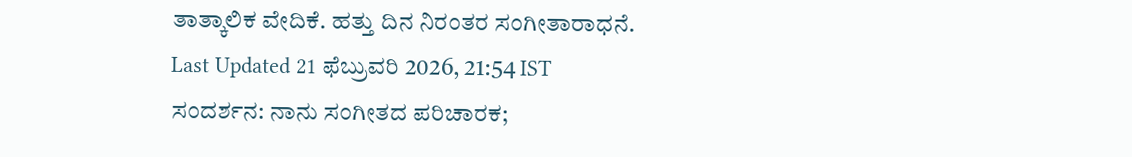ತಾತ್ಕಾಲಿಕ ವೇದಿಕೆ. ಹತ್ತು ದಿನ ನಿರಂತರ ಸಂಗೀತಾರಾಧನೆ.
Last Updated 21 ಫೆಬ್ರುವರಿ 2026, 21:54 IST
ಸಂದರ್ಶನ: ನಾನು ಸಂಗೀತದ ಪರಿಚಾರಕ;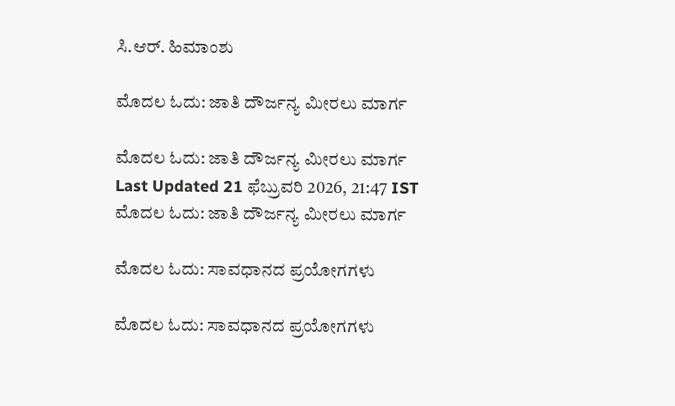ಸಿ.ಆರ್. ಹಿಮಾಂಶು

ಮೊದಲ ಓದು: ಜಾತಿ ದೌರ್ಜನ್ಯ ಮೀರಲು ಮಾರ್ಗ

ಮೊದಲ ಓದು: ಜಾತಿ ದೌರ್ಜನ್ಯ ಮೀರಲು ಮಾರ್ಗ
Last Updated 21 ಫೆಬ್ರುವರಿ 2026, 21:47 IST
ಮೊದಲ ಓದು: ಜಾತಿ ದೌರ್ಜನ್ಯ ಮೀರಲು ಮಾರ್ಗ

ಮೊದಲ ಓದು: ಸಾವಧಾನದ ಪ್ರಯೋಗಗಳು

ಮೊದಲ ಓದು: ಸಾವಧಾನದ ಪ್ರಯೋಗಗಳು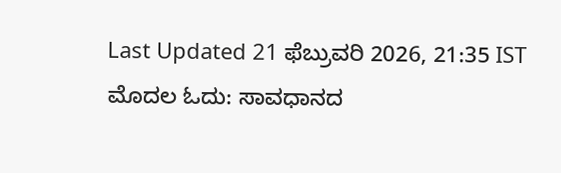Last Updated 21 ಫೆಬ್ರುವರಿ 2026, 21:35 IST
ಮೊದಲ ಓದು: ಸಾವಧಾನದ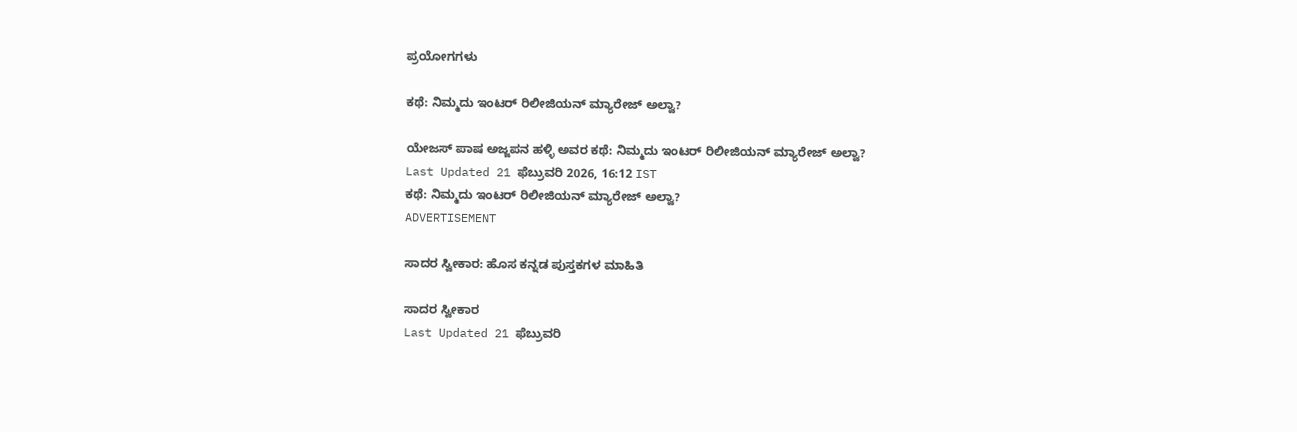ಪ್ರಯೋಗಗಳು

ಕಥೆ: ನಿಮ್ಮದು ಇಂಟರ್‌ ರಿಲೀಜಿಯನ್‌ ಮ್ಯಾರೇಜ್‌ ಅಲ್ವಾ?

ಯೇಜಸ್‌ ಪಾಷ ಅಜ್ಜಪನ ಹಳ್ಳಿ ಅವರ ಕಥೆ: ನಿಮ್ಮದು ಇಂಟರ್‌ ರಿಲೀಜಿಯನ್‌ ಮ್ಯಾರೇಜ್‌ ಅಲ್ವಾ?
Last Updated 21 ಫೆಬ್ರುವರಿ 2026, 16:12 IST
ಕಥೆ: ನಿಮ್ಮದು ಇಂಟರ್‌ ರಿಲೀಜಿಯನ್‌ ಮ್ಯಾರೇಜ್‌ ಅಲ್ವಾ?
ADVERTISEMENT

ಸಾದರ ಸ್ವೀಕಾರ: ಹೊಸ ಕನ್ನಡ ಪುಸ್ತಕಗಳ ಮಾಹಿತಿ

ಸಾದರ ಸ್ವೀಕಾರ
Last Updated 21 ಫೆಬ್ರುವರಿ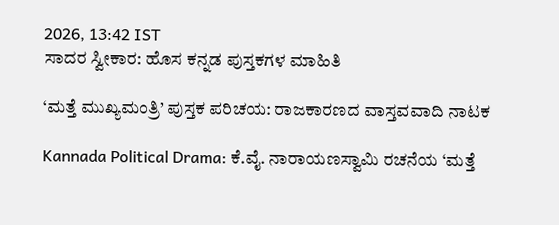2026, 13:42 IST
ಸಾದರ ಸ್ವೀಕಾರ: ಹೊಸ ಕನ್ನಡ ಪುಸ್ತಕಗಳ ಮಾಹಿತಿ

‘ಮತ್ತೆ ಮುಖ್ಯಮಂತ್ರಿ’ ಪುಸ್ತಕ ಪರಿಚಯ: ರಾಜಕಾರಣದ ವಾಸ್ತವವಾದಿ ನಾಟಕ

Kannada Political Drama: ಕೆ.ವೈ. ನಾರಾಯಣಸ್ವಾಮಿ ರಚನೆಯ ‘ಮತ್ತೆ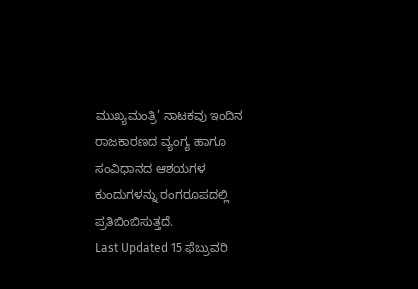ಮುಖ್ಯಮಂತ್ರಿ’ ನಾಟಕವು ಇಂದಿನ ರಾಜಕಾರಣದ ವ್ಯಂಗ್ಯ ಹಾಗೂ ಸಂವಿಧಾನದ ಆಶಯಗಳ ಕುಂದುಗಳನ್ನು ರಂಗರೂಪದಲ್ಲಿ ಪ್ರತಿಬಿಂಬಿಸುತ್ತದೆ.
Last Updated 15 ಫೆಬ್ರುವರಿ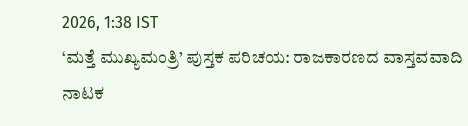2026, 1:38 IST
‘ಮತ್ತೆ ಮುಖ್ಯಮಂತ್ರಿ’ ಪುಸ್ತಕ ಪರಿಚಯ: ರಾಜಕಾರಣದ ವಾಸ್ತವವಾದಿ ನಾಟಕ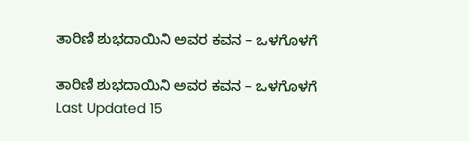ತಾರಿಣಿ ಶುಭದಾಯಿನಿ ಅವರ ಕವನ – ಒಳಗೊಳಗೆ

ತಾರಿಣಿ ಶುಭದಾಯಿನಿ ಅವರ ಕವನ – ಒಳಗೊಳಗೆ
Last Updated 15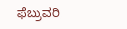ಫೆಬ್ರುವರಿ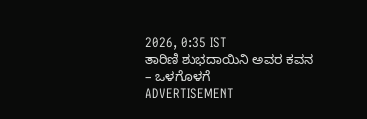2026, 0:35 IST
ತಾರಿಣಿ ಶುಭದಾಯಿನಿ ಅವರ ಕವನ – ಒಳಗೊಳಗೆ
ADVERTISEMENT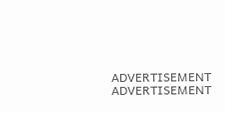ADVERTISEMENT
ADVERTISEMENT